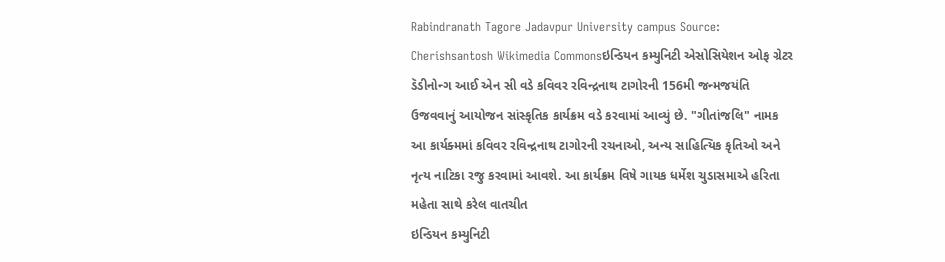Rabindranath Tagore Jadavpur University campus Source: Cherishsantosh Wikimedia Commonsઇન્ડિયન કમ્યુનિટી એસોસિયેશન ઓફ ગ્રેટર ડૅડીનોન્ગ આઈ એન સી વડે કવિવર રવિન્દ્રનાથ ટાગોરની 156મી જન્મજયંતિ ઉજવવાનું આયોજન સાંસ્કૃતિક કાર્યક્રમ વડે કરવામાં આવ્યું છે. "ગીતાંજલિ" નામક આ કાર્યક્મમાં કવિવર રવિન્દ્રનાથ ટાગોરની રચનાઓ, અન્ય સાહિત્યિક કૃતિઓ અને નૃત્ય નાટિકા રજુ કરવામાં આવશે. આ કાર્યક્રમ વિષે ગાયક ધર્મેશ ચુડાસમાએ હરિતા મહેતા સાથે કરેલ વાતચીત
ઇન્ડિયન કમ્યુનિટી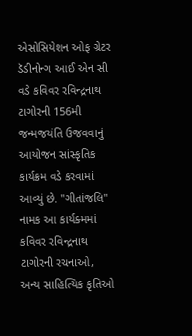એસોસિયેશન ઓફ ગ્રેટર ડૅડીનોન્ગ આઈ એન સી વડે કવિવર રવિન્દ્રનાથ ટાગોરની 156મી જન્મજયંતિ ઉજવવાનું આયોજન સાંસ્કૃતિક કાર્યક્રમ વડે કરવામાં આવ્યું છે. "ગીતાંજલિ" નામક આ કાર્યક્મમાં કવિવર રવિન્દ્રનાથ ટાગોરની રચનાઓ, અન્ય સાહિત્યિક કૃતિઓ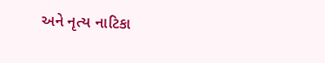અને નૃત્ય નાટિકા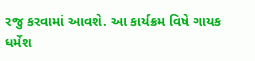રજુ કરવામાં આવશે. આ કાર્યક્રમ વિષે ગાયક ધર્મેશ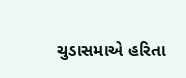ચુડાસમાએ હરિતા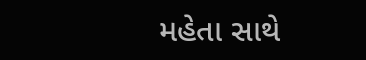મહેતા સાથે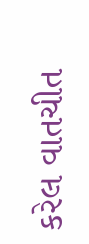કરેલ વાતચીત